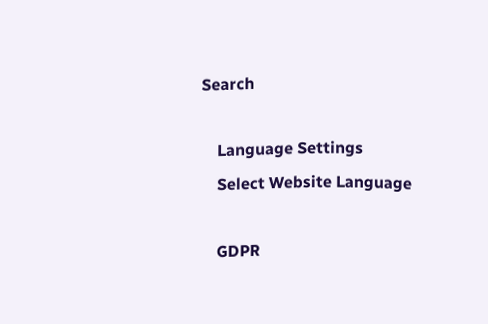Search

    Language Settings
    Select Website Language

    GDPR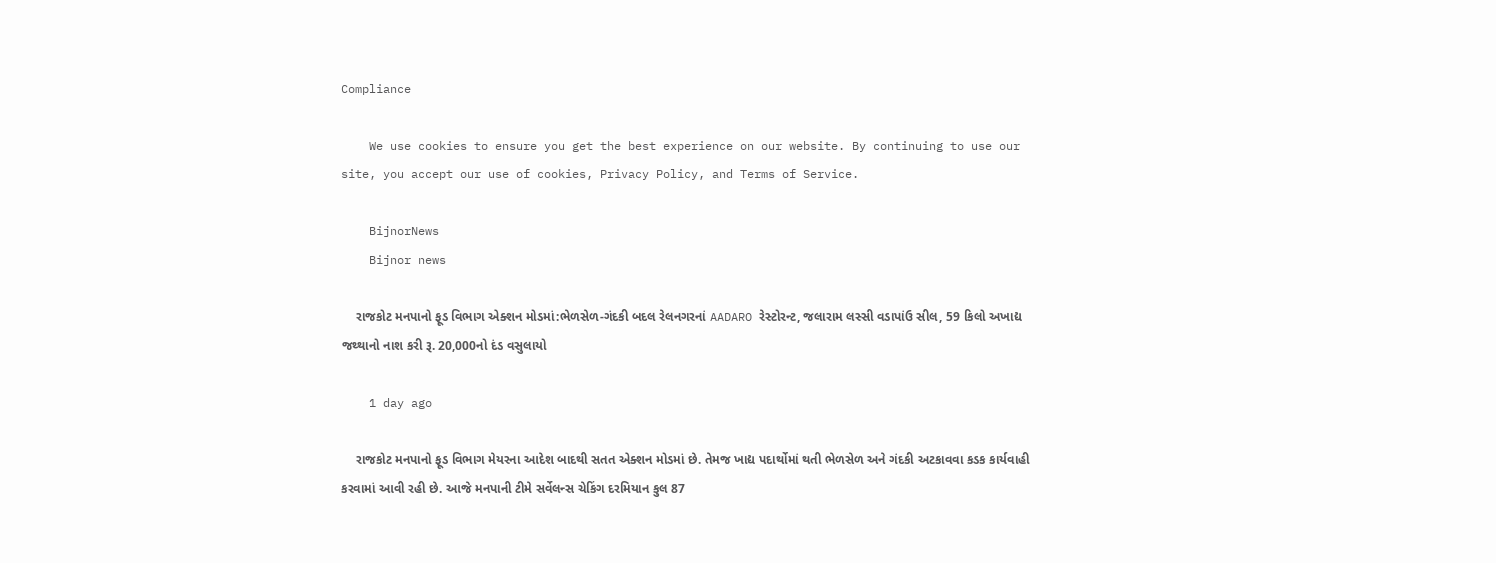Compliance

    We use cookies to ensure you get the best experience on our website. By continuing to use our site, you accept our use of cookies, Privacy Policy, and Terms of Service.

    BijnorNews
    Bijnor news

    રાજકોટ મનપાનો ફૂડ વિભાગ એક્શન મોડમાં:ભેળસેળ-ગંદકી બદલ રેલનગરનાં AADARO રેસ્ટોરન્ટ, જલારામ લસ્સી વડાપાંઉ સીલ, 59 કિલો અખાદ્ય જથ્થાનો નાશ કરી રૂ. 20,000નો દંડ વસુલાયો

    1 day ago

    રાજકોટ મનપાનો ફૂડ વિભાગ મેયરના આદેશ બાદથી સતત એક્શન મોડમાં છે. તેમજ ખાદ્ય પદાર્થોમાં થતી ભેળસેળ અને ગંદકી અટકાવવા કડક કાર્યવાહી કરવામાં આવી રહી છે. આજે મનપાની ટીમે સર્વેલન્સ ચેકિંગ દરમિયાન કુલ 87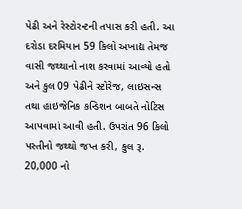પેઢી અને રેસ્ટોરન્ટની તપાસ કરી હતી. આ દરોડા દરમિયાન 59 કિલો અખાદ્ય તેમજ વાસી જથ્થાનો નાશ કરવામાં આવ્યો હતો અને કુલ 09 પેઢીને સ્ટોરેજ, લાઇસન્સ તથા હાઇજેનિક કન્ડિશન બાબતે નોટિસ આપવામાં આવી હતી. ઉપરાંત 96 કિલો પસ્તીનો જથ્થો જપ્ત કરી, કુલ રૂ. 20,000 નો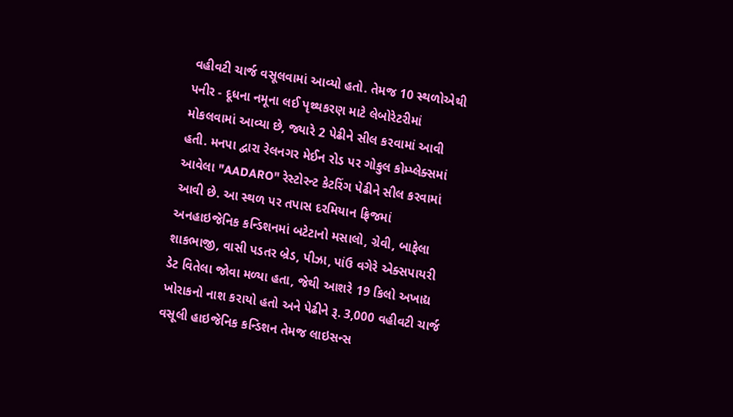વહીવટી ચાર્જ વસૂલવામાં આવ્યો હતો. તેમજ 10 સ્થળોએથી પનીર - દૂધના નમૂના લઈ પૃથ્થકરણ માટે લેબોરેટરીમાં મોકલવામાં આવ્યા છે, જ્યારે 2 પેઢીને સીલ કરવામાં આવી હતી. મનપા દ્વારા રેલનગર મેઈન રોડ પર ગોકુલ કોમ્પ્લેક્સમાં આવેલા "AADARO" રેસ્ટોરન્ટ કેટરિંગ પેઢીને સીલ કરવામાં આવી છે. આ સ્થળ પર તપાસ દરમિયાન ફ્રિજમાં અનહાઇજેનિક કન્ડિશનમાં બટેટાનો મસાલો, ગ્રેવી, બાફેલા શાકભાજી, વાસી પડતર બ્રેડ, પીઝા, પાંઉ વગેરે એક્સપાયરી ડેટ વિતેલા જોવા મળ્યા હતા, જેથી આશરે 19 કિલો અખાદ્ય ખોરાકનો નાશ કરાયો હતો અને પેઢીને રૂ. 3,000 વહીવટી ચાર્જ વસૂલી હાઇજેનિક કન્ડિશન તેમજ લાઇસન્સ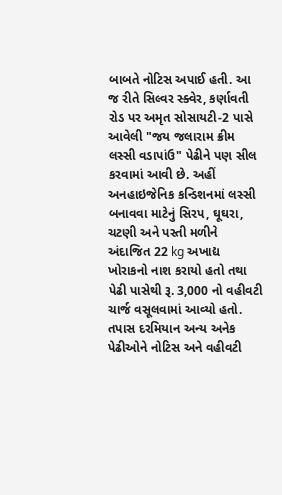બાબતે નોટિસ અપાઈ હતી. આ જ રીતે સિલ્વર સ્ક્વેર, કર્ણાવતી રોડ પર અમૃત સોસાયટી-2 પાસે આવેલી "જય જલારામ ક્રીમ લસ્સી વડાપાંઉ" પેઢીને પણ સીલ કરવામાં આવી છે. અહીં અનહાઇજેનિક કન્ડિશનમાં લસ્સી બનાવવા માટેનું સિરપ, ઘૂઘરા, ચટણી અને પસ્તી મળીને અંદાજિત 22 kg અખાદ્ય ખોરાકનો નાશ કરાયો હતો તથા પેઢી પાસેથી રૂ. 3,000 નો વહીવટી ચાર્જ વસૂલવામાં આવ્યો હતો. તપાસ દરમિયાન અન્ય અનેક પેઢીઓને નોટિસ અને વહીવટી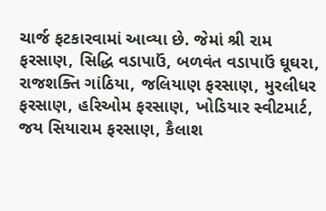ચાર્જ ફટકારવામાં આવ્યા છે. જેમાં શ્રી રામ ફરસાણ, સિદ્ધિ વડાપાઉં, બળવંત વડાપાઉં ઘૂઘરા, રાજશક્તિ ગાંઠિયા, જલિયાણ ફરસાણ, મુરલીધર ફરસાણ, હરિઓમ ફરસાણ, ખોડિયાર સ્વીટમાર્ટ, જય સિયારામ ફરસાણ, કૈલાશ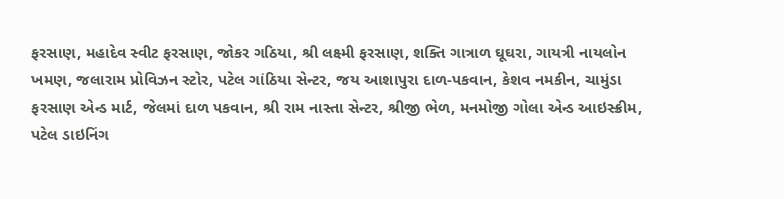ફરસાણ, મહાદેવ સ્વીટ ફરસાણ, જોકર ગઠિયા, શ્રી લક્ષ્મી ફરસાણ, શક્તિ ગાત્રાળ ઘૂઘરા, ગાયત્રી નાયલોન ખમણ, જલારામ પ્રોવિઝન સ્ટોર, પટેલ ગાંઠિયા સેન્ટર, જય આશાપુરા દાળ-પકવાન, કેશવ નમકીન, ચામુંડા ફરસાણ એન્ડ માર્ટ, જેલમાં દાળ પકવાન, શ્રી રામ નાસ્તા સેન્ટર, શ્રીજી ભેળ, મનમોજી ગોલા એન્ડ આઇસ્ક્રીમ, પટેલ ડાઇનિંગ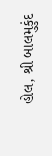હોલ, શ્રી બાલમુકુંદ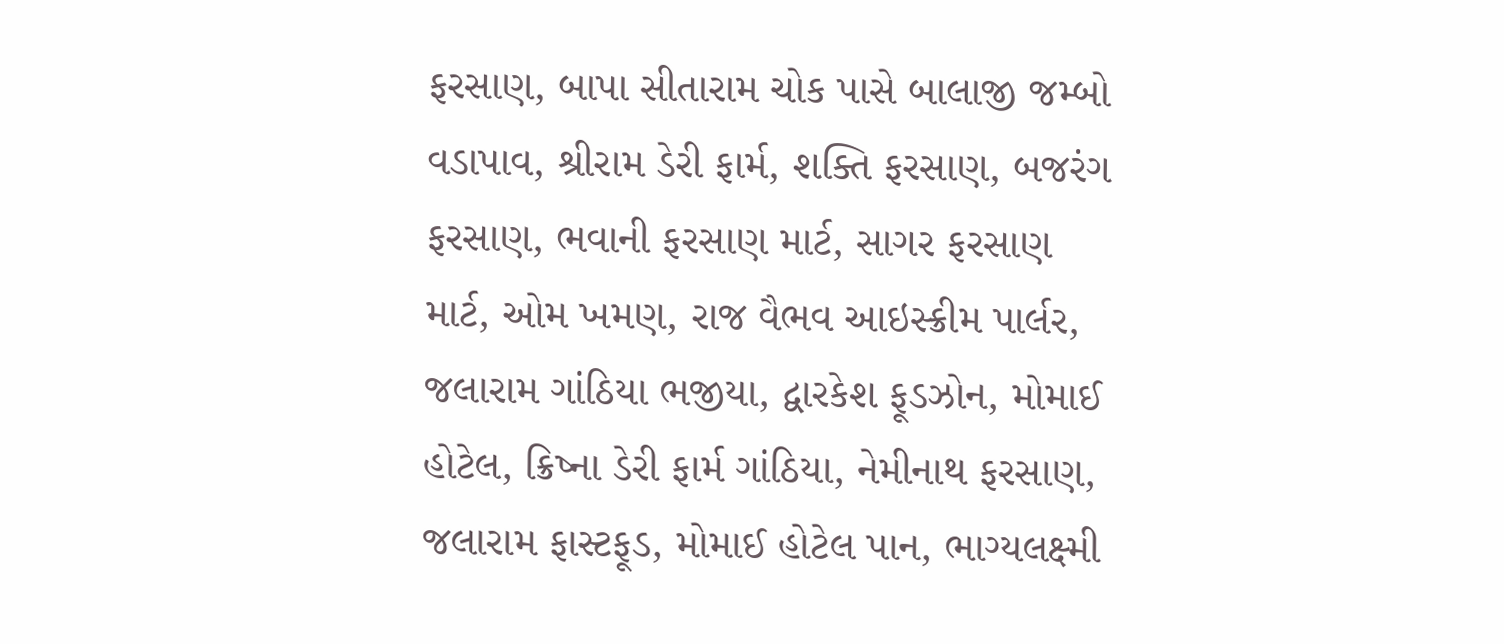ફરસાણ, બાપા સીતારામ ચોક પાસે બાલાજી જમ્બો વડાપાવ, શ્રીરામ ડેરી ફાર્મ, શક્તિ ફરસાણ, બજરંગ ફરસાણ, ભવાની ફરસાણ માર્ટ, સાગર ફરસાણ માર્ટ, ઓમ ખમણ, રાજ વૈભવ આઇસ્ક્રીમ પાર્લર, જલારામ ગાંઠિયા ભજીયા, દ્વારકેશ ફૂડઝોન, મોમાઈ હોટેલ, ક્રિષ્ના ડેરી ફાર્મ ગાંઠિયા, નેમીનાથ ફરસાણ, જલારામ ફાસ્ટફૂડ, મોમાઈ હોટેલ પાન, ભાગ્યલક્ષ્મી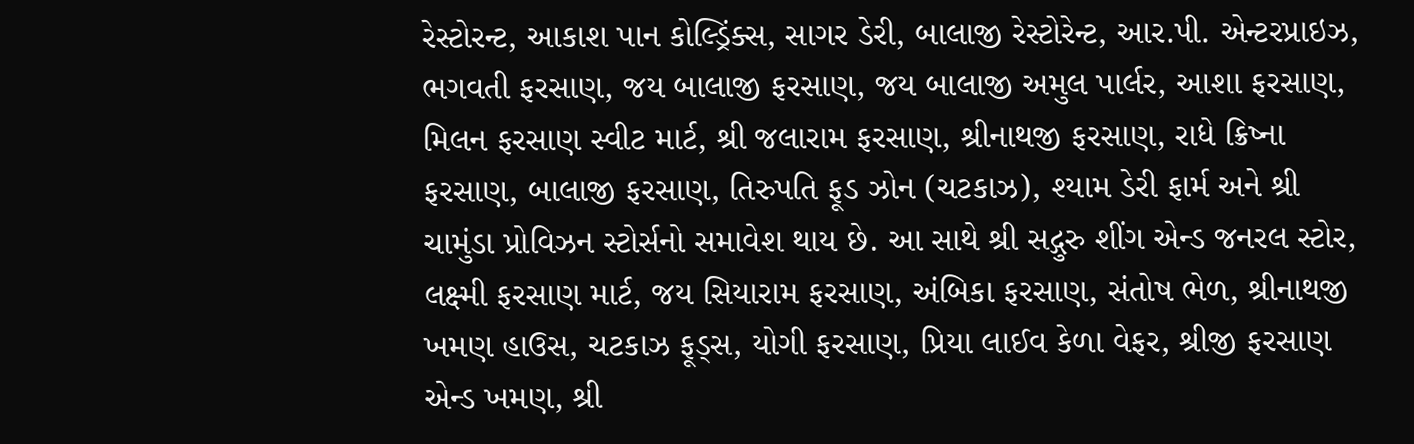રેસ્ટોરન્ટ, આકાશ પાન કોલ્ડ્રિંક્સ, સાગર ડેરી, બાલાજી રેસ્ટોરેન્ટ, આર.પી. એન્ટરપ્રાઇઝ, ભગવતી ફરસાણ, જય બાલાજી ફરસાણ, જય બાલાજી અમુલ પાર્લર, આશા ફરસાણ, મિલન ફરસાણ સ્વીટ માર્ટ, શ્રી જલારામ ફરસાણ, શ્રીનાથજી ફરસાણ, રાધે ક્રિષ્ના ફરસાણ, બાલાજી ફરસાણ, તિરુપતિ ફૂડ ઝોન (ચટકાઝ), શ્યામ ડેરી ફાર્મ અને શ્રી ચામુંડા પ્રોવિઝન સ્ટોર્સનો સમાવેશ થાય છે. આ સાથે શ્રી સદ્ગુરુ શીંગ એન્ડ જનરલ સ્ટોર, લક્ષ્મી ફરસાણ માર્ટ, જય સિયારામ ફરસાણ, અંબિકા ફરસાણ, સંતોષ ભેળ, શ્રીનાથજી ખમણ હાઉસ, ચટકાઝ ફૂડ્સ, યોગી ફરસાણ, પ્રિયા લાઈવ કેળા વેફર, શ્રીજી ફરસાણ એન્ડ ખમણ, શ્રી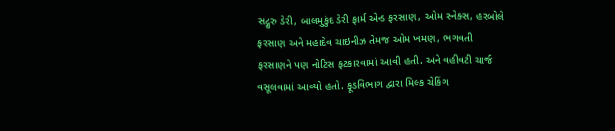સદ્ગુરુ ડેરી, બાલમુકુંદ ડેરી ફાર્મ એન્ડ ફરસાણ, ઓમ સ્નેક્સ, હરબોલે ફરસાણ અને મહાદેવ ચાઇનીઝ તેમજ ઓમ ખમણ, ભગવતી ફરસાણને પણ નોટિસ ફટકારવામાં આવી હતી. અને વહીવટી ચાર્જ વસૂલવામાં આવ્યો હતો. ફૂડવિભાગ દ્વારા મિલ્ક ચેકિંગ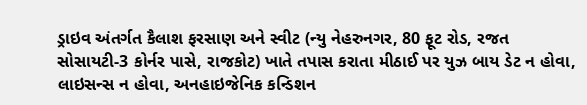ડ્રાઇવ અંતર્ગત કૈલાશ ફરસાણ અને સ્વીટ (ન્યુ નેહરુનગર, 80 ફૂટ રોડ, રજત સોસાયટી-3 કોર્નર પાસે, રાજકોટ) ખાતે તપાસ કરાતા મીઠાઈ પર યુઝ બાય ડેટ ન હોવા, લાઇસન્સ ન હોવા, અનહાઇજેનિક કન્ડિશન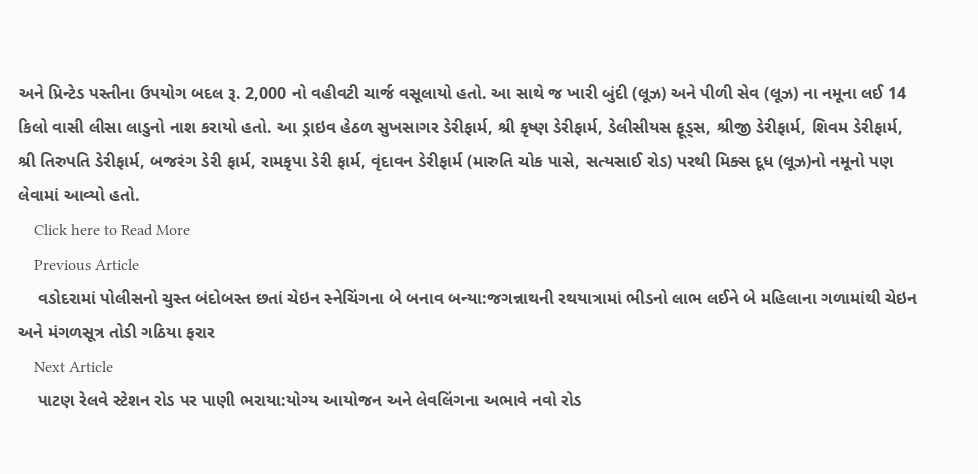અને પ્રિન્ટેડ પસ્તીના ઉપયોગ બદલ રૂ. 2,000 નો વહીવટી ચાર્જ વસૂલાયો હતો. આ સાથે જ ખારી બુંદી (લૂઝ) અને પીળી સેવ (લૂઝ) ના નમૂના લઈ 14 કિલો વાસી લીસા લાડુનો નાશ કરાયો હતો. આ ડ્રાઇવ હેઠળ સુખસાગર ડેરીફાર્મ, શ્રી કૃષ્ણ ડેરીફાર્મ, ડેલીસીયસ ફૂડ્સ, શ્રીજી ડેરીફાર્મ, શિવમ ડેરીફાર્મ, શ્રી તિરુપતિ ડેરીફાર્મ, બજરંગ ડેરી ફાર્મ, રામકૃપા ડેરી ફાર્મ, વૃંદાવન ડેરીફાર્મ (મારુતિ ચોક પાસે, સત્યસાઈ રોડ) પરથી મિક્સ દૂધ (લૂઝ)નો નમૂનો પણ લેવામાં આવ્યો હતો.
    Click here to Read More
    Previous Article
    વડોદરામાં પોલીસનો ચુસ્ત બંદોબસ્ત છતાં ચેઇન સ્નેચિંગના બે બનાવ બન્યા:જગન્નાથની રથયાત્રામાં ભીડનો લાભ લઈને બે મહિલાના ગળામાંથી ચેઇન અને મંગળસૂત્ર તોડી ગઠિયા ફરાર
    Next Article
    પાટણ રેલવે સ્ટેશન રોડ પર પાણી ભરાયા:યોગ્ય આયોજન અને લેવલિંગના અભાવે નવો રોડ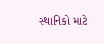સ્થાનિકો માટે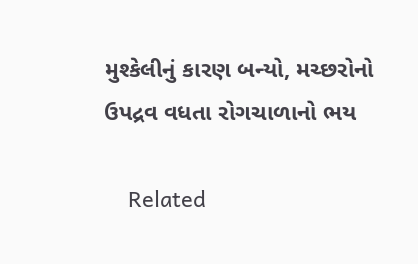મુશ્કેલીનું કારણ બન્યો, મચ્છરોનો ઉપદ્રવ વધતા રોગચાળાનો ભય

    Related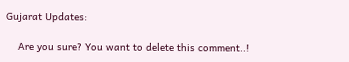Gujarat Updates:

    Are you sure? You want to delete this comment..!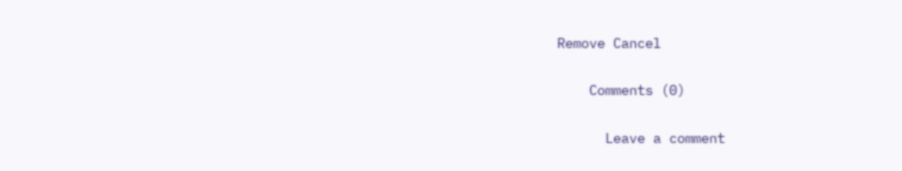Remove Cancel

    Comments (0)

      Leave a comment